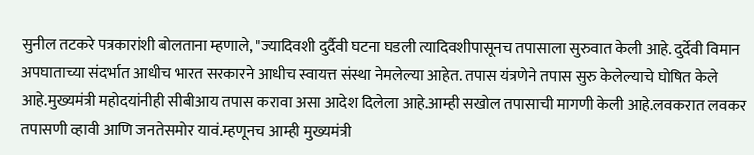सुनील तटकरे पत्रकारांशी बोलताना म्हणाले, "ज्यादिवशी दुर्दैवी घटना घडली त्यादिवशीपासूनच तपासाला सुरुवात केली आहे. दुर्देवी विमान अपघाताच्या संदर्भात आधीच भारत सरकारने आधीच स्वायत्त संस्था नेमलेल्या आहेत. तपास यंत्रणेने तपास सुरु केलेल्याचे घोषित केले आहे.मुख्यमंत्री महोदयांनीही सीबीआय तपास करावा असा आदेश दिलेला आहे.आम्ही सखोल तपासाची मागणी केली आहे.लवकरात लवकर तपासणी व्हावी आणि जनतेसमोर यावं.म्हणूनच आम्ही मुख्यमंत्री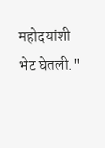महोदयांशी भेट घेतली."